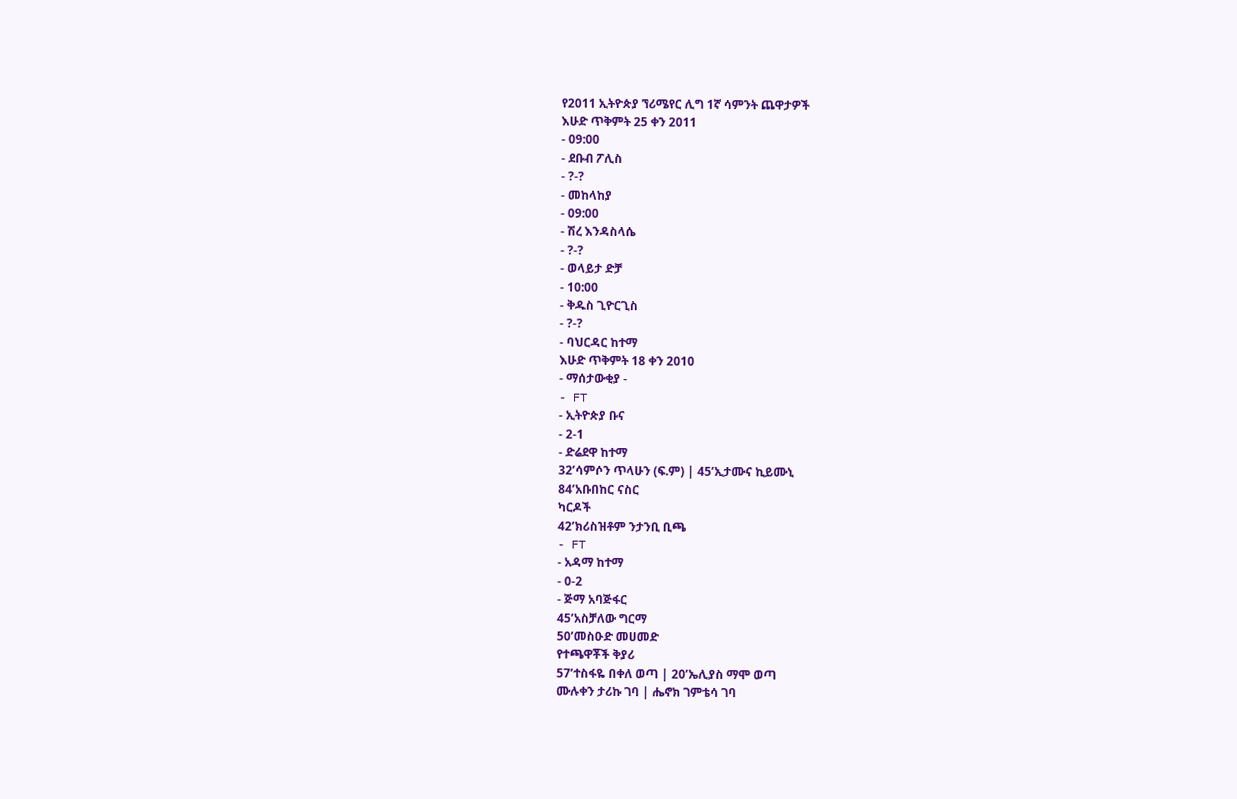የ2011 ኢትዮጵያ ኘሪሜየር ሊግ 1ኛ ሳምንት ጨዋታዎች
እሁድ ጥቅምት 25 ቀን 2011
- 09:00
- ደቡብ ፖሊስ
- ?-?
- መከላከያ
- 09:00
- ሽረ እንዳስላሴ
- ?-?
- ወላይታ ድቻ
- 10:00
- ቅዱስ ጊዮርጊስ
- ?-?
- ባህርዳር ከተማ
እሁድ ጥቅምት 18 ቀን 2010
- ማሰታውቂያ -
- FT
- ኢትዮጵያ ቡና
- 2-1
- ድሬደዋ ከተማ
32’ሳምሶን ጥላሁን (ፍ.ም) | 45’ኢታሙና ኪይሙኒ
84’አቡበከር ናስር
ካርዶች
42’ክሪስዝቶም ንታንቢ ቢጫ
- FT
- አዳማ ከተማ
- 0-2
- ጅማ አባጅፋር
45’አስቻለው ግርማ
50’መስዑድ መሀመድ
የተጫዋቾች ቅያሪ
57’ተስፋዬ በቀለ ወጣ | 20’ኤሊያስ ማሞ ወጣ
ሙሉቀን ታሪኩ ገባ | ሔኖክ ገምቴሳ ገባ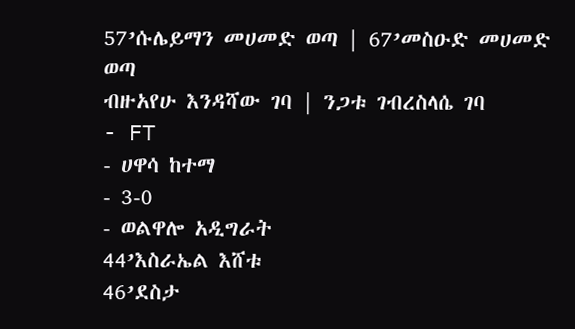57’ሱሌይማን መሀመድ ወጣ | 67’መስዑድ መሀመድ ወጣ
ብዙአየሁ እንዳሻው ገባ | ንጋቱ ገብረስላሴ ገባ
- FT
- ሀዋሳ ከተማ
- 3-0
- ወልዋሎ አዲግራት
44’እስራኤል እሸቱ
46’ደስታ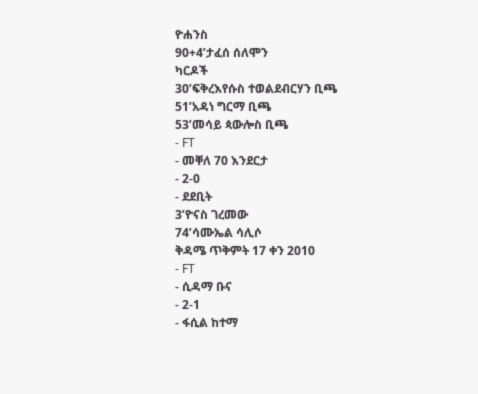ዮሐንስ
90+4’ታፈሰ ሰለሞን
ካርዶች
30’ፍቅረእየሱስ ተወልደብርሃን ቢጫ
51’አዳነ ግርማ ቢጫ
53’መሳይ ጳውሎስ ቢጫ
- FT
- መቐለ 70 እንደርታ
- 2-0
- ደደቢት
3’ዮናስ ገረመው
74’ሳሙኤል ሳሊሶ
ቅዳሜ ጥቅምት 17 ቀን 2010
- FT
- ሲዳማ ቡና
- 2-1
- ፋሲል ከተማ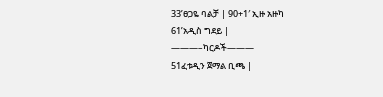33’ፀጋዬ ባልቻ | 90+1′ ኢዙ አዙካ
61’አዲስ ግደይ |
———–ካርዶች———
51ፈቱዲን ጀማል ቢጫ |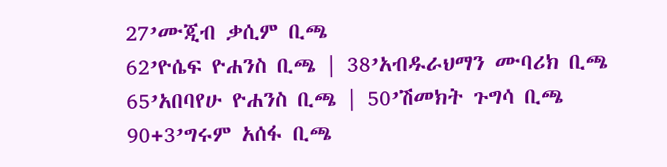27’ሙጂብ ቃሲም ቢጫ
62’ዮሴፍ ዮሐንስ ቢጫ | 38’አብዱራህማን ሙባሪክ ቢጫ
65’አበባየሁ ዮሐንስ ቢጫ | 50’ሽመክት ጉግሳ ቢጫ
90+3’ግሩም አሰፋ ቢጫ